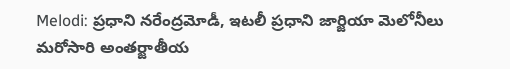Melodi: ప్రధాని నరేంద్రమోడీ, ఇటలీ ప్రధాని జార్జియా మెలోనీలు మరోసారి అంతర్జాతీయ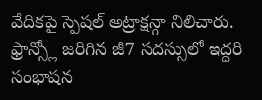వేదికపై స్పెషల్ అట్రాక్షన్గా నిలిచారు. ఫ్రాన్స్లో జరిగిన జీ7 సదస్సులో ఇద్దరి సంభాషన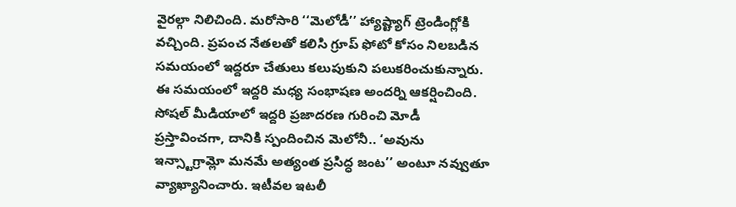వైరల్గా నిలిచింది. మరోసారి ‘‘మెలోడీ’’ హ్యాష్ట్యాగ్ ట్రెండింగ్లోకి వచ్చింది. ప్రపంచ నేతలతో కలిసి గ్రూప్ ఫోటో కోసం నిలబడిన సమయంలో ఇద్దరూ చేతులు కలుపుకుని పలుకరించుకున్నారు.
ఈ సమయంలో ఇద్దరి మధ్య సంభాషణ అందర్ని ఆకర్షించింది. సోషల్ మీడియాలో ఇద్దరి ప్రజాదరణ గురించి మోడీ ప్రస్తావించగా, దానికి స్పందించిన మెలోనీ.. ‘అవును ఇన్స్టాగ్రామ్లో మనమే అత్యంత ప్రసిద్ధ జంట’’ అంటూ నవ్వుతూ వ్యాఖ్యానించారు. ఇటీవల ఇటలీ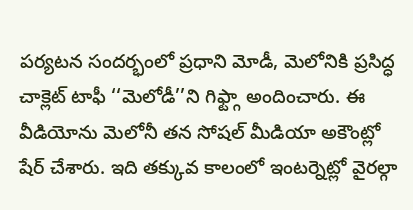పర్యటన సందర్భంలో ప్రధాని మోడీ, మెలోనికి ప్రసిద్ధ చాక్లెట్ టాఫీ ‘‘మెలోడీ’’ని గిఫ్ట్గా అందించారు. ఈ వీడియోను మెలోనీ తన సోషల్ మీడియా అకౌంట్లో షేర్ చేశారు. ఇది తక్కువ కాలంలో ఇంటర్నెట్లో వైరల్గా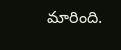మారింది.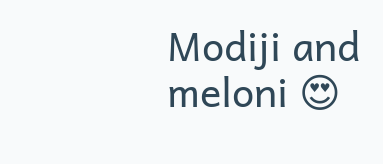Modiji and meloni 😍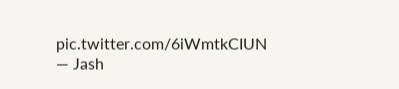pic.twitter.com/6iWmtkCIUN
— Jash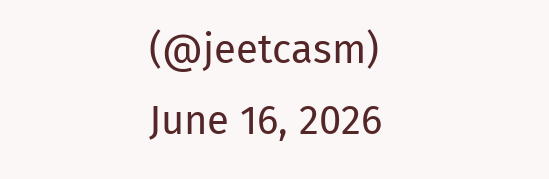(@jeetcasm) June 16, 2026